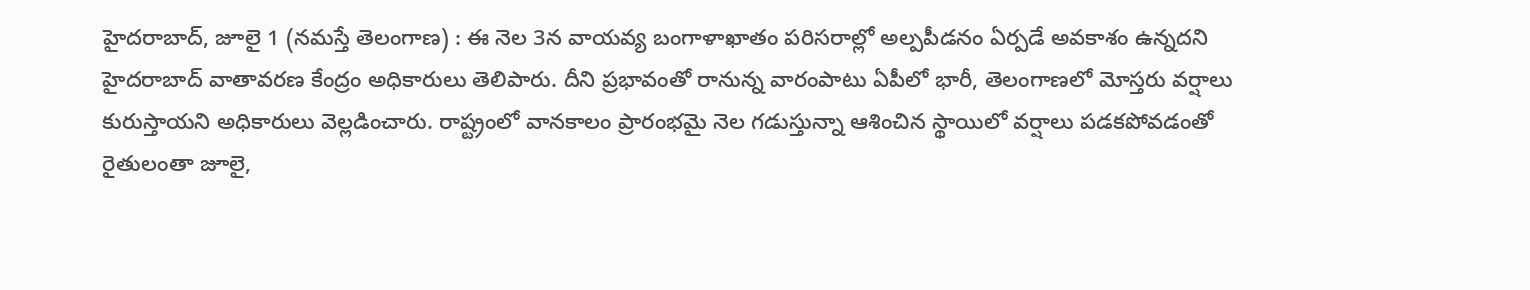హైదరాబాద్, జూలై 1 (నమస్తే తెలంగాణ) : ఈ నెల 3న వాయవ్య బంగాళాఖాతం పరిసరాల్లో అల్పపీడనం ఏర్పడే అవకాశం ఉన్నదని హైదరాబాద్ వాతావరణ కేంద్రం అధికారులు తెలిపారు. దీని ప్రభావంతో రానున్న వారంపాటు ఏపీలో భారీ, తెలంగాణలో మోస్తరు వర్షాలు కురుస్తాయని అధికారులు వెల్లడించారు. రాష్ట్రంలో వానకాలం ప్రారంభమై నెల గడుస్తున్నా ఆశించిన స్థాయిలో వర్షాలు పడకపోవడంతో రైతులంతా జూలై,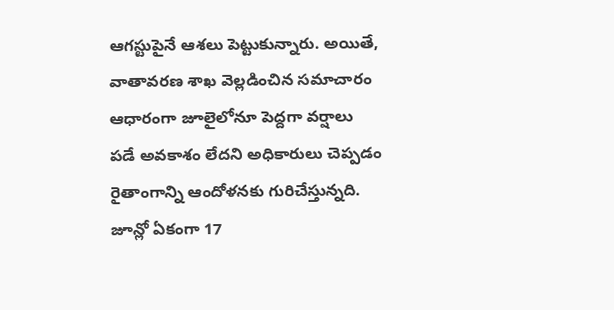ఆగస్టుపైనే ఆశలు పెట్టుకున్నారు. అయితే, వాతావరణ శాఖ వెల్లడించిన సమాచారం ఆధారంగా జూలైలోనూ పెద్దగా వర్షాలు పడే అవకాశం లేదని అధికారులు చెప్పడం రైతాంగాన్ని ఆందోళనకు గురిచేస్తున్నది. జూన్లో ఏకంగా 17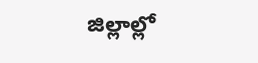జిల్లాల్లో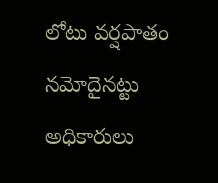లోటు వర్షపాతం నమోదైనట్టు అధికారులు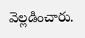వెల్లడించారు.